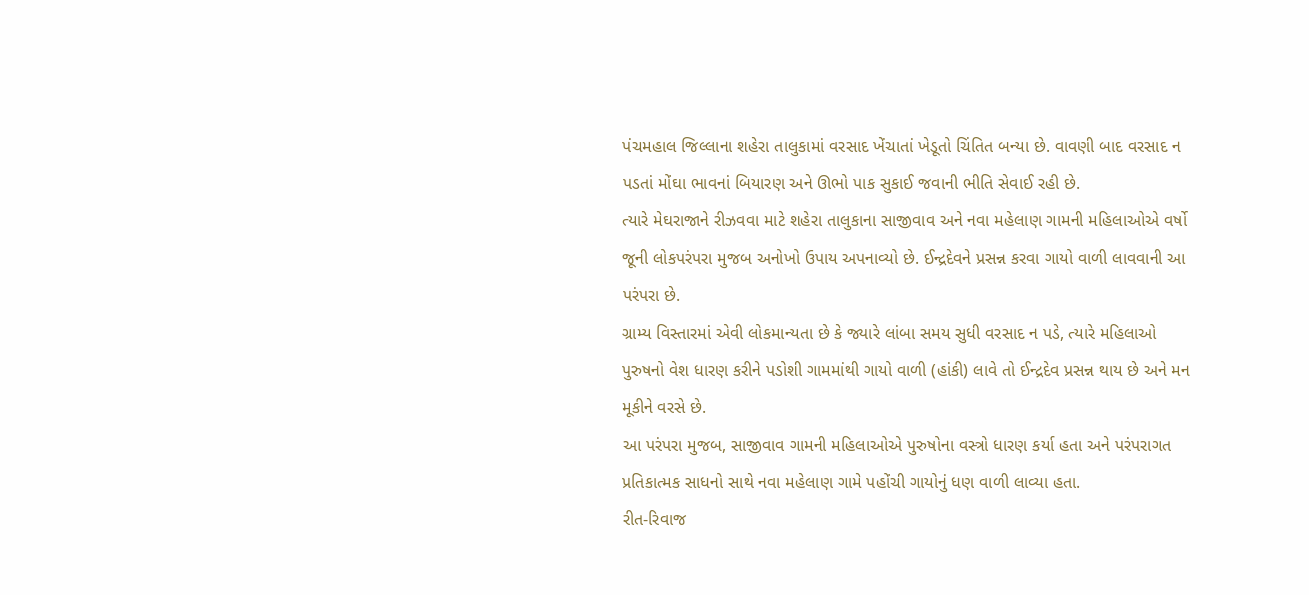પંચમહાલ જિલ્લાના શહેરા તાલુકામાં વરસાદ ખેંચાતાં ખેડૂતો ચિંતિત બન્યા છે. વાવણી બાદ વરસાદ ન પડતાં મોંઘા ભાવનાં બિયારણ અને ઊભો પાક સુકાઈ જવાની ભીતિ સેવાઈ રહી છે.
ત્યારે મેઘરાજાને રીઝવવા માટે શહેરા તાલુકાના સાજીવાવ અને નવા મહેલાણ ગામની મહિલાઓએ વર્ષો જૂની લોકપરંપરા મુજબ અનોખો ઉપાય અપનાવ્યો છે. ઈન્દ્રદેવને પ્રસન્ન કરવા ગાયો વાળી લાવવાની આ પરંપરા છે.
ગ્રામ્ય વિસ્તારમાં એવી લોકમાન્યતા છે કે જ્યારે લાંબા સમય સુધી વરસાદ ન પડે, ત્યારે મહિલાઓ પુરુષનો વેશ ધારણ કરીને પડોશી ગામમાંથી ગાયો વાળી (હાંકી) લાવે તો ઈન્દ્રદેવ પ્રસન્ન થાય છે અને મન મૂકીને વરસે છે.
આ પરંપરા મુજબ, સાજીવાવ ગામની મહિલાઓએ પુરુષોના વસ્ત્રો ધારણ કર્યા હતા અને પરંપરાગત પ્રતિકાત્મક સાધનો સાથે નવા મહેલાણ ગામે પહોંચી ગાયોનું ધણ વાળી લાવ્યા હતા.
રીત-રિવાજ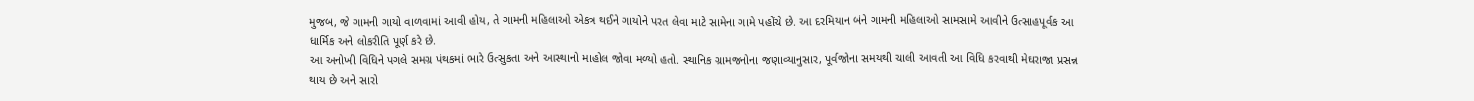મુજબ, જે ગામની ગાયો વાળવામાં આવી હોય, તે ગામની મહિલાઓ એકત્ર થઈને ગાયોને પરત લેવા માટે સામેના ગામે પહોંચે છે. આ દરમિયાન બંને ગામની મહિલાઓ સામસામે આવીને ઉત્સાહપૂર્વક આ ધાર્મિક અને લોકરીતિ પૂર્ણ કરે છે.
આ અનોખી વિધિને પગલે સમગ્ર પંથકમાં ભારે ઉત્સુકતા અને આસ્થાનો માહોલ જોવા મળ્યો હતો. સ્થાનિક ગ્રામજનોના જણાવ્યાનુસાર, પૂર્વજોના સમયથી ચાલી આવતી આ વિધિ કરવાથી મેઘરાજા પ્રસન્ન થાય છે અને સારો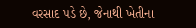વરસાદ પડે છે, જેનાથી ખેતીના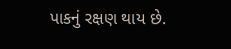પાકનું રક્ષણ થાય છે.